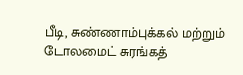பீடி, சுண்ணாம்புக்கல் மற்றும் டோலமைட் சுரங்கத்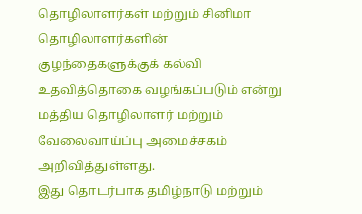தொழிலாளர்கள் மற்றும் சினிமா தொழிலாளர்களின் குழந்தைகளுக்குக் கல்வி உதவித்தொகை வழங்கப்படும் என்று மத்திய தொழிலாளர் மற்றும் வேலைவாய்ப்பு அமைச்சகம் அறிவித்துள்ளது.
இது தொடர்பாக தமிழ்நாடு மற்றும்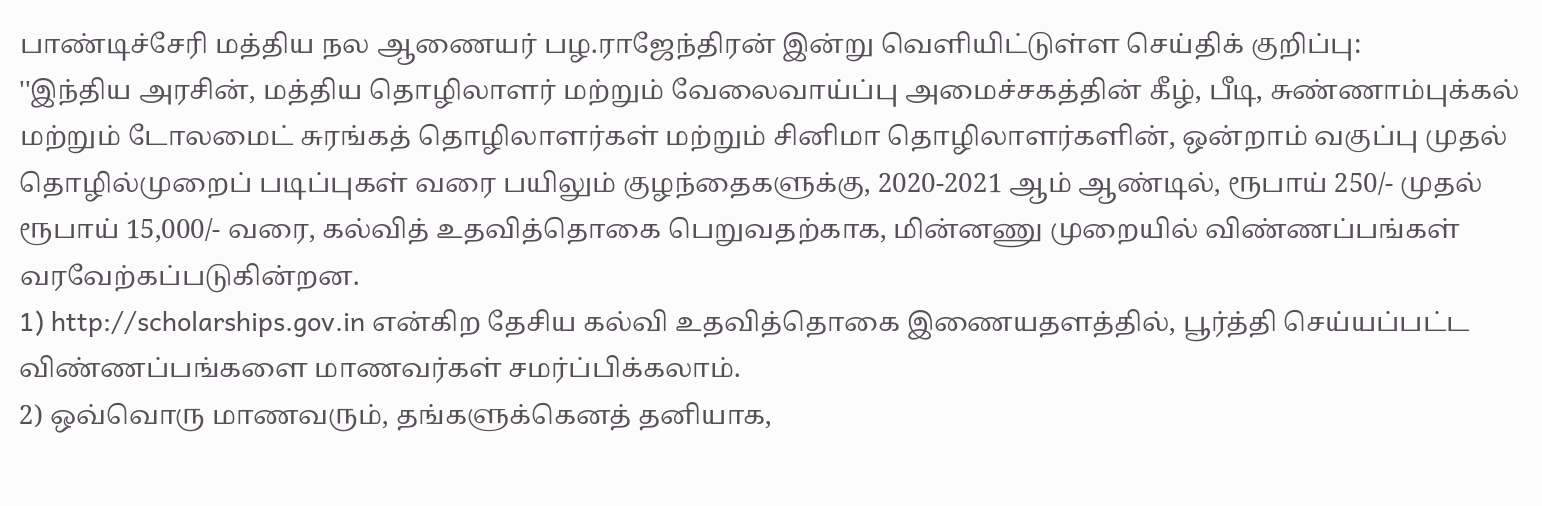பாண்டிச்சேரி மத்திய நல ஆணையர் பழ.ராஜேந்திரன் இன்று வெளியிட்டுள்ள செய்திக் குறிப்பு:
''இந்திய அரசின், மத்திய தொழிலாளர் மற்றும் வேலைவாய்ப்பு அமைச்சகத்தின் கீழ், பீடி, சுண்ணாம்புக்கல் மற்றும் டோலமைட் சுரங்கத் தொழிலாளர்கள் மற்றும் சினிமா தொழிலாளர்களின், ஒன்றாம் வகுப்பு முதல் தொழில்முறைப் படிப்புகள் வரை பயிலும் குழந்தைகளுக்கு, 2020-2021 ஆம் ஆண்டில், ரூபாய் 250/- முதல் ரூபாய் 15,000/- வரை, கல்வித் உதவித்தொகை பெறுவதற்காக, மின்னணு முறையில் விண்ணப்பங்கள் வரவேற்கப்படுகின்றன.
1) http://scholarships.gov.in என்கிற தேசிய கல்வி உதவித்தொகை இணையதளத்தில், பூர்த்தி செய்யப்பட்ட விண்ணப்பங்களை மாணவர்கள் சமர்ப்பிக்கலாம்.
2) ஒவ்வொரு மாணவரும், தங்களுக்கெனத் தனியாக,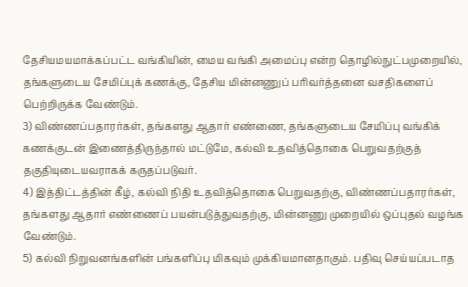தேசியமயமாக்கப்பட்ட வங்கியின், மைய வங்கி அமைப்பு என்ற தொழில்நுட்பமுறையில், தங்களுடைய சேமிப்புக் கணக்கு, தேசிய மின்னணுப் பரிவர்த்தனை வசதிகளைப் பெற்றிருக்க வேண்டும்.
3) விண்ணப்பதாரர்கள், தங்களது ஆதார் எண்ணை, தங்களுடைய சேமிப்பு வங்கிக் கணக்குடன் இணைத்திருந்தால் மட்டுமே, கல்வி உதவித்தொகை பெறுவதற்குத் தகுதியுடையவராகக் கருதப்படுவர்.
4) இத்திட்டத்தின் கீழ், கல்வி நிதி உதவித்தொகை பெறுவதற்கு, விண்ணப்பதாரர்கள், தங்களது ஆதார் எண்ணைப் பயன்படுத்துவதற்கு, மின்னணு முறையில் ஒப்புதல் வழங்க வேண்டும்.
5) கல்வி நிறுவனங்களின் பங்களிப்பு மிகவும் முக்கியமானதாகும். பதிவு செய்யப்படாத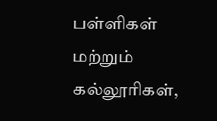பள்ளிகள் மற்றும் கல்லூரிகள்,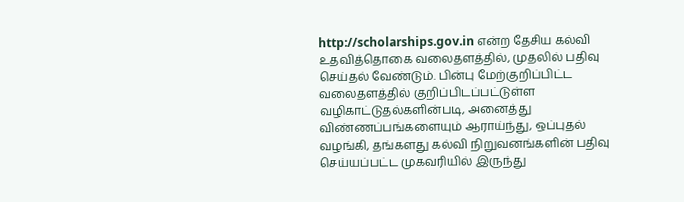http://scholarships.gov.in என்ற தேசிய கல்வி உதவித்தொகை வலைதளத்தில், முதலில் பதிவு செய்தல் வேண்டும். பின்பு மேற்குறிப்பிட்ட வலைதளத்தில் குறிப்பிடப்பட்டுள்ள வழிகாட்டுதல்களின்படி, அனைத்து விண்ணப்பங்களையும் ஆராய்ந்து, ஒப்புதல் வழங்கி, தங்களது கல்வி நிறுவனங்களின் பதிவு செய்யப்பட்ட முகவரியில் இருந்து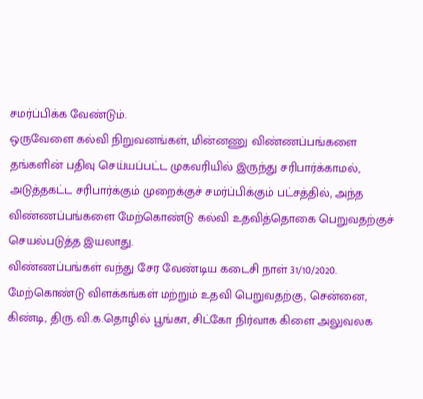சமர்ப்பிக்க வேண்டும்.
ஒருவேளை கல்வி நிறுவனங்கள், மின்னணு விண்ணப்பங்களை தங்களின் பதிவு செய்யப்பட்ட முகவரியில் இருந்து சரிபார்க்காமல், அடுத்தகட்ட சரிபார்க்கும் முறைக்குச் சமர்ப்பிக்கும் பட்சத்தில், அந்த விண்ணப்பங்களை மேற்கொண்டு கல்வி உதவித்தொகை பெறுவதற்குச் செயல்படுத்த இயலாது.
விண்ணப்பங்கள் வந்து சேர வேண்டிய கடைசி நாள் 31/10/2020.
மேற்கொண்டு விளக்கங்கள் மற்றும் உதவி பெறுவதற்கு, சென்னை, கிண்டி, திரு.வி.க.தொழில் பூங்கா, சிட்கோ நிர்வாக கிளை அலுவலக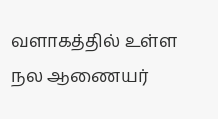வளாகத்தில் உள்ள நல ஆணையர்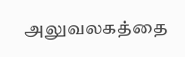அலுவலகத்தை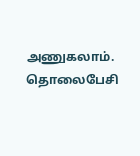அணுகலாம்.
தொலைபேசி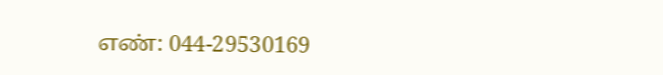எண்: 044-29530169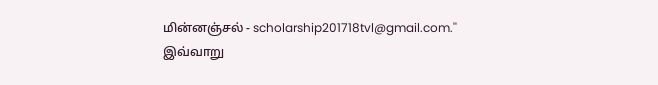மின்னஞ்சல் - scholarship201718tvl@gmail.com.''
இவ்வாறு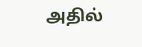அதில்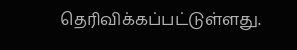தெரிவிக்கப்பட்டுள்ளது.